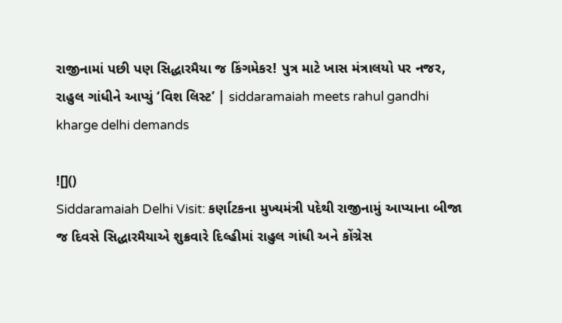રાજીનામાં પછી પણ સિદ્ધારમૈયા જ કિંગમેકર! પુત્ર માટે ખાસ મંત્રાલયો પર નજર, રાહુલ ગાંધીને આપ્યું ‘વિશ લિસ્ટ’ | siddaramaiah meets rahul gandhi kharge delhi demands

![]()
Siddaramaiah Delhi Visit: કર્ણાટકના મુખ્યમંત્રી પદેથી રાજીનામું આપ્યાના બીજા જ દિવસે સિદ્ધારમૈયાએ શુક્રવારે દિલ્હીમાં રાહુલ ગાંધી અને કોંગ્રેસ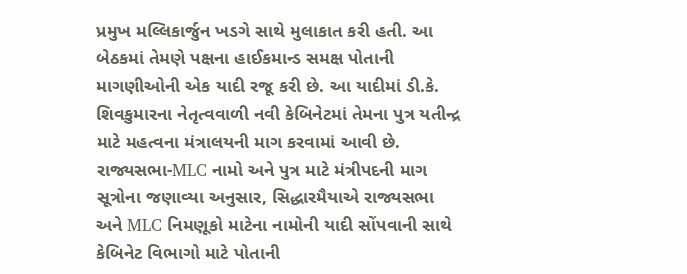પ્રમુખ મલ્લિકાર્જુન ખડગે સાથે મુલાકાત કરી હતી. આ બેઠકમાં તેમણે પક્ષના હાઈકમાન્ડ સમક્ષ પોતાની માગણીઓની એક યાદી રજૂ કરી છે. આ યાદીમાં ડી.કે. શિવકુમારના નેતૃત્વવાળી નવી કેબિનેટમાં તેમના પુત્ર યતીન્દ્ર માટે મહત્વના મંત્રાલયની માગ કરવામાં આવી છે.
રાજ્યસભા-MLC નામો અને પુત્ર માટે મંત્રીપદની માગ
સૂત્રોના જણાવ્યા અનુસાર, સિદ્ધારમૈયાએ રાજ્યસભા અને MLC નિમણૂકો માટેના નામોની યાદી સોંપવાની સાથે કેબિનેટ વિભાગો માટે પોતાની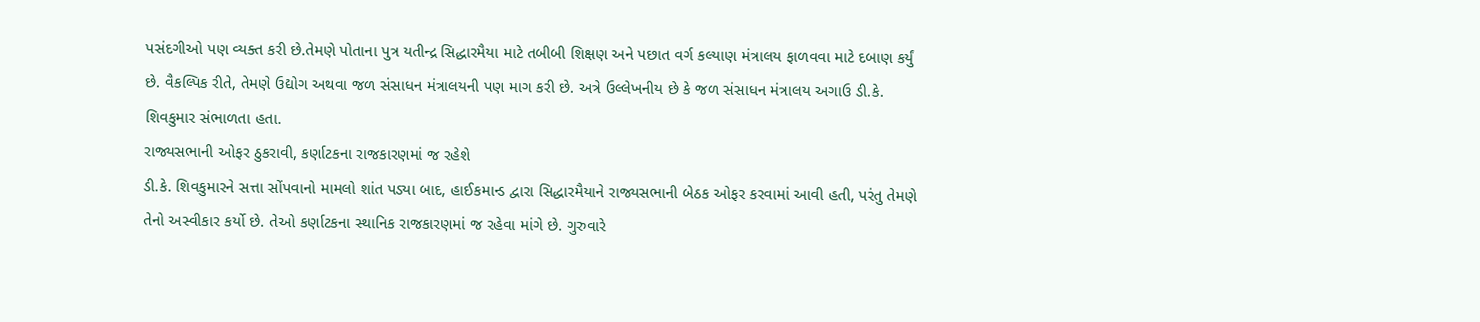પસંદગીઓ પણ વ્યક્ત કરી છે.તેમણે પોતાના પુત્ર યતીન્દ્ર સિદ્ધારમૈયા માટે તબીબી શિક્ષણ અને પછાત વર્ગ કલ્યાણ મંત્રાલય ફાળવવા માટે દબાણ કર્યું છે. વૈકલ્પિક રીતે, તેમણે ઉદ્યોગ અથવા જળ સંસાધન મંત્રાલયની પણ માગ કરી છે. અત્રે ઉલ્લેખનીય છે કે જળ સંસાધન મંત્રાલય અગાઉ ડી.કે. શિવકુમાર સંભાળતા હતા.
રાજ્યસભાની ઓફર ઠુકરાવી, કર્ણાટકના રાજકારણમાં જ રહેશે
ડી.કે. શિવકુમારને સત્તા સોંપવાનો મામલો શાંત પડ્યા બાદ, હાઈકમાન્ડ દ્વારા સિદ્ધારમૈયાને રાજ્યસભાની બેઠક ઓફર કરવામાં આવી હતી, પરંતુ તેમણે તેનો અસ્વીકાર કર્યો છે. તેઓ કર્ણાટકના સ્થાનિક રાજકારણમાં જ રહેવા માંગે છે. ગુરુવારે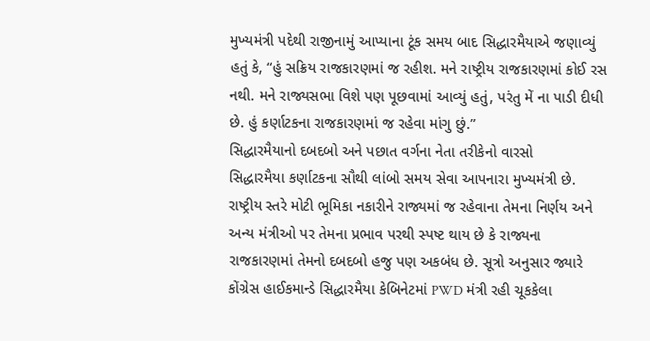મુખ્યમંત્રી પદેથી રાજીનામું આપ્યાના ટૂંક સમય બાદ સિદ્ધારમૈયાએ જણાવ્યું હતું કે, “હું સક્રિય રાજકારણમાં જ રહીશ. મને રાષ્ટ્રીય રાજકારણમાં કોઈ રસ નથી. મને રાજ્યસભા વિશે પણ પૂછવામાં આવ્યું હતું, પરંતુ મેં ના પાડી દીધી છે. હું કર્ણાટકના રાજકારણમાં જ રહેવા માંગુ છું.”
સિદ્ધારમૈયાનો દબદબો અને પછાત વર્ગના નેતા તરીકેનો વારસો
સિદ્ધારમૈયા કર્ણાટકના સૌથી લાંબો સમય સેવા આપનારા મુખ્યમંત્રી છે. રાષ્ટ્રીય સ્તરે મોટી ભૂમિકા નકારીને રાજ્યમાં જ રહેવાના તેમના નિર્ણય અને અન્ય મંત્રીઓ પર તેમના પ્રભાવ પરથી સ્પષ્ટ થાય છે કે રાજ્યના રાજકારણમાં તેમનો દબદબો હજુ પણ અકબંધ છે. સૂત્રો અનુસાર જ્યારે કોંગ્રેસ હાઈકમાન્ડે સિદ્ધારમૈયા કેબિનેટમાં PWD મંત્રી રહી ચૂકકેલા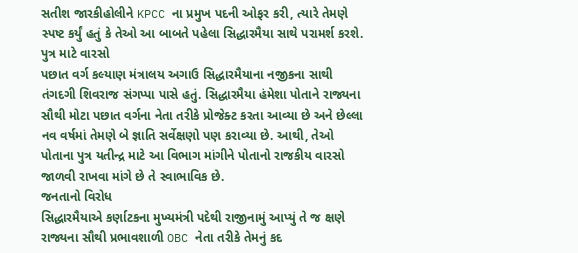સતીશ જારકીહોલીને KPCC ના પ્રમુખ પદની ઓફર કરી, ત્યારે તેમણે સ્પષ્ટ કર્યું હતું કે તેઓ આ બાબતે પહેલા સિદ્ધારમૈયા સાથે પરામર્શ કરશે.
પુત્ર માટે વારસો
પછાત વર્ગ કલ્યાણ મંત્રાલય અગાઉ સિદ્ધારમૈયાના નજીકના સાથી તંગદગી શિવરાજ સંગપ્પા પાસે હતું. સિદ્ધારમૈયા હંમેશા પોતાને રાજ્યના સૌથી મોટા પછાત વર્ગના નેતા તરીકે પ્રોજેક્ટ કરતા આવ્યા છે અને છેલ્લા નવ વર્ષમાં તેમણે બે જ્ઞાતિ સર્વેક્ષણો પણ કરાવ્યા છે. આથી, તેઓ પોતાના પુત્ર યતીન્દ્ર માટે આ વિભાગ માંગીને પોતાનો રાજકીય વારસો જાળવી રાખવા માંગે છે તે સ્વાભાવિક છે.
જનતાનો વિરોધ
સિદ્ધારમૈયાએ કર્ણાટકના મુખ્યમંત્રી પદેથી રાજીનામું આપ્યું તે જ ક્ષણે રાજ્યના સૌથી પ્રભાવશાળી OBC નેતા તરીકે તેમનું કદ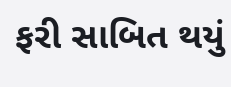ફરી સાબિત થયું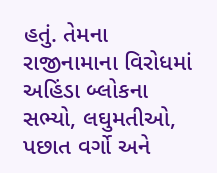હતું. તેમના રાજીનામાના વિરોધમાં અહિંડા બ્લોકના સભ્યો, લઘુમતીઓ, પછાત વર્ગો અને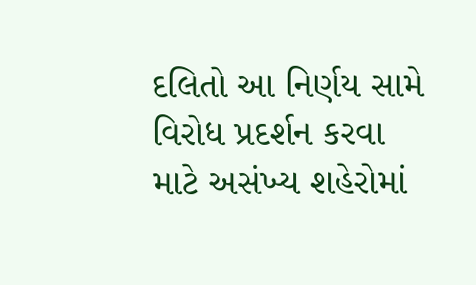દલિતો આ નિર્ણય સામે વિરોધ પ્રદર્શન કરવા માટે અસંખ્ય શહેરોમાં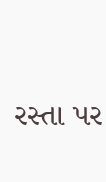રસ્તા પર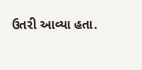ઉતરી આવ્યા હતા.